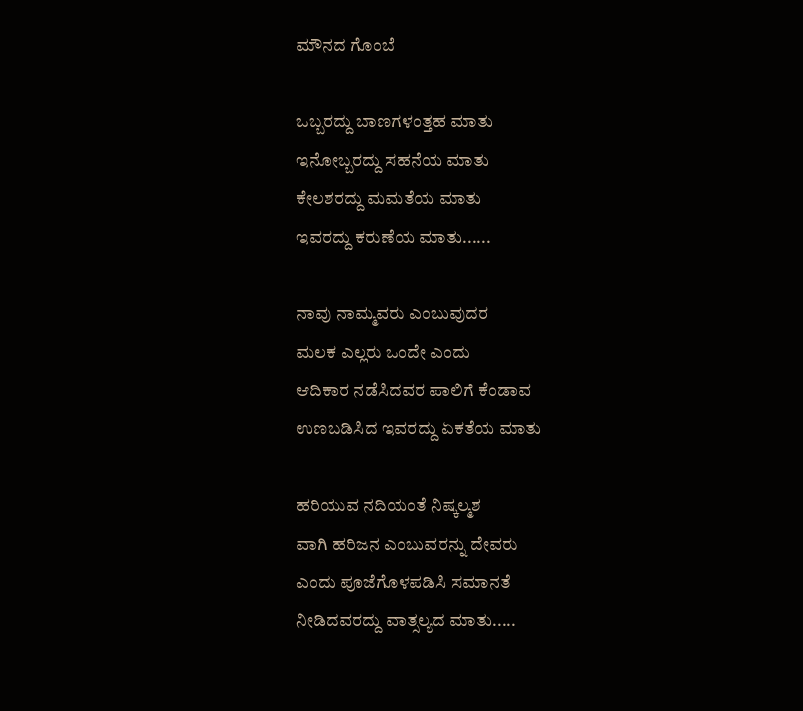ಮೌನದ ಗೊಂಬೆ

ಒಬ್ಬರದ್ದು ಬಾಣಗಳಂತ್ತಹ ಮಾತು
ಇನೋಬ್ಬರದ್ದು ಸಹನೆಯ ಮಾತು
ಕೇಲಶರದ್ದು ಮಮತೆಯ ಮಾತು
ಇವರದ್ದು ಕರುಣೆಯ ಮಾತು......

ನಾವು ನಾಮ್ಮವರು ಎಂಬುವುದರ
ಮಲಕ ಎಲ್ಲರು ಒಂದೇ ಎಂದು
ಆದಿಕಾರ ನಡೆಸಿದವರ ಪಾಲಿಗೆ ಕೆಂಡಾವ
ಉಣಬಡಿಸಿದ ಇವರದ್ದು ಏಕತೆಯ ಮಾತು

ಹರಿಯುವ ನದಿಯಂತೆ ನಿಷ್ಕಲ್ಮಶ
ವಾಗಿ ಹರಿಜನ ಎಂಬುವರನ್ನು ದೇವರು
ಎಂದು ಪೂಜೆಗೊಳಪಡಿಸಿ ಸಮಾನತೆ
ನೀಡಿದವರದ್ದು ವಾತ್ಸಲ್ಯದ ಮಾತು.....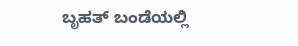ಬೃಹತ್ ಬಂಡೆಯಲ್ಲಿ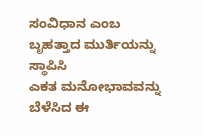ಸಂವಿಧಾನ ಎಂಬ
ಬೃಹತ್ತಾದ ಮುರ್ತಿಯನ್ನು ಸ್ಥಾಪಿಸಿ
ಎಕತ ಮನೋಭಾವವನ್ನು ಬೆಳೆಸಿದ ಈ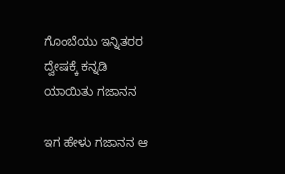ಗೊಂಬೆಯು ಇನ್ನಿತರರ ದ್ವೇಷಕ್ಕೆ ಕನ್ನಡಿ
ಯಾಯಿತು ಗಜಾನನ

ಇಗ ಹೇಳು ಗಜಾನನ ಆ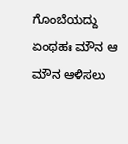ಗೊಂಬೆಯದ್ದು
ಏಂಥಹಃ ಮೌನ ಆ ಮೌನ ಆಳಿಸಲು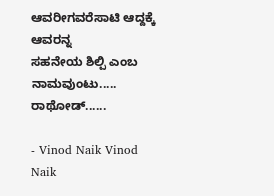ಆವರೀಗವರೆಸಾಟಿ ಆದ್ದಕ್ಕೆ ಆವರನ್ನ
ಸಹನೇಯ ಶಿಲ್ಪಿ ಎಂಬ ನಾಮವುಂಟು.....
ರಾಥೋಡ್......

- Vinod Naik Vinod Naik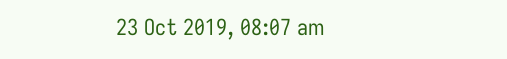23 Oct 2019, 08:07 am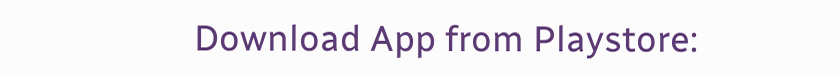Download App from Playstore: